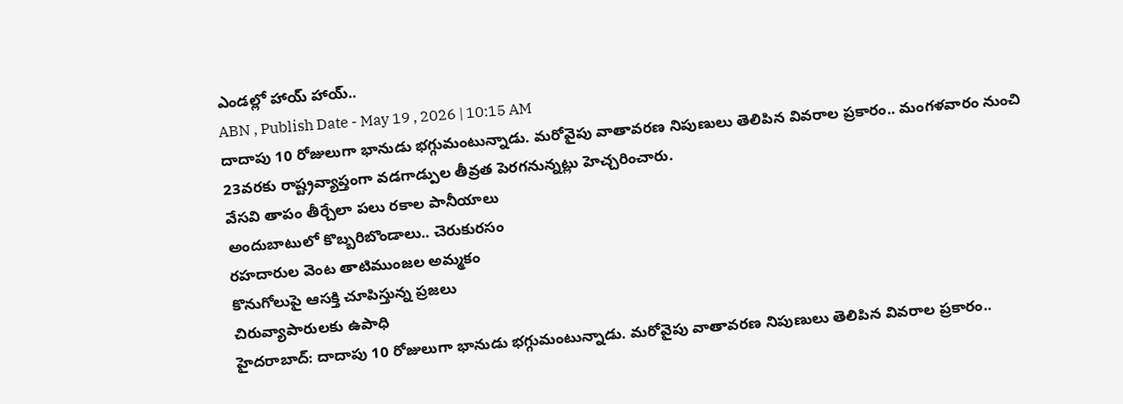ఎండల్లో హాయ్ హాయ్..
ABN , Publish Date - May 19 , 2026 | 10:15 AM
దాదాపు 10 రోజులుగా భానుడు భగ్గుమంటున్నాడు. మరోవైపు వాతావరణ నిపుణులు తెలిపిన వివరాల ప్రకారం.. మంగళవారం నుంచి 23వరకు రాష్ట్రవ్యాప్తంగా వడగాడ్పుల తీవ్రత పెరగనున్నట్లు హెచ్చరించారు.
వేసవి తాపం తీర్చేలా పలు రకాల పానీయాలు
అందుబాటులో కొబ్బరిబొండాలు.. చెరుకురసం
రహదారుల వెంట తాటిముంజల అమ్మకం
కొనుగోలుపై ఆసక్తి చూపిస్తున్న ప్రజలు
చిరువ్యాపారులకు ఉపాధి
హైదరాబాద్: దాదాపు 10 రోజులుగా భానుడు భగ్గుమంటున్నాడు. మరోవైపు వాతావరణ నిపుణులు తెలిపిన వివరాల ప్రకారం..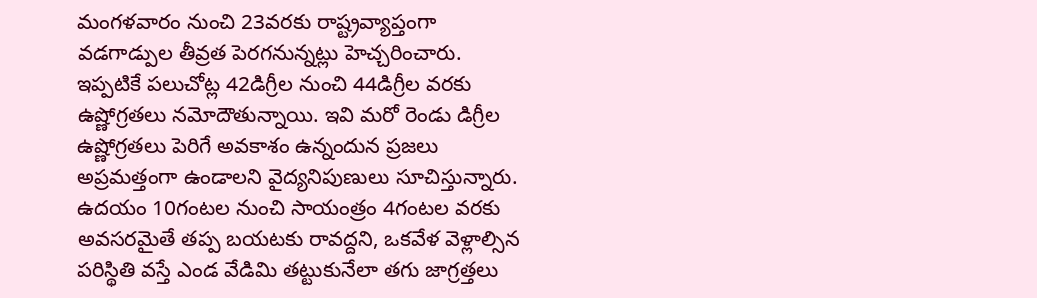మంగళవారం నుంచి 23వరకు రాష్ట్రవ్యాప్తంగా వడగాడ్పుల తీవ్రత పెరగనున్నట్లు హెచ్చరించారు. ఇప్పటికే పలుచోట్ల 42డిగ్రీల నుంచి 44డిగ్రీల వరకు ఉష్ణోగ్రతలు నమోదౌతున్నాయి. ఇవి మరో రెండు డిగ్రీల ఉష్ణోగ్రతలు పెరిగే అవకాశం ఉన్నందున ప్రజలు అప్రమత్తంగా ఉండాలని వైద్యనిపుణులు సూచిస్తున్నారు. ఉదయం 10గంటల నుంచి సాయంత్రం 4గంటల వరకు అవసరమైతే తప్ప బయటకు రావద్దని, ఒకవేళ వెళ్లాల్సిన పరిస్థితి వస్తే ఎండ వేడిమి తట్టుకునేలా తగు జాగ్రత్తలు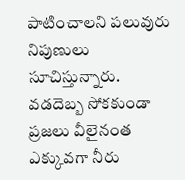పాటించాలని పలువురు నిపుణులు సూచిస్తున్నారు.
వడదెబ్బ సోకకుండా ప్రజలు వీలైనంత ఎక్కువగా నీరు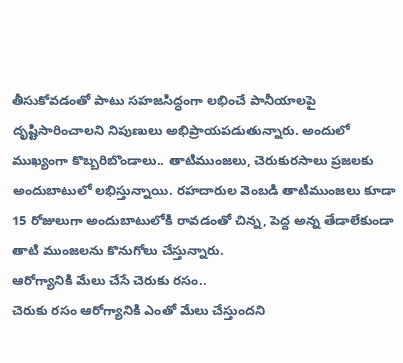తీసుకోవడంతో పాటు సహజసిద్ధంగా లభించే పానీయాలపై దృష్టిసారించాలని నిపుణులు అభిప్రాయపడుతున్నారు. అందులో ముఖ్యంగా కొబ్బరిబొండాలు.. తాటిముంజలు, చెరుకురసాలు ప్రజలకు అందుబాటులో లభిస్తున్నాయి. రహదారుల వెంబడి తాటిముంజలు కూడా 15 రోజులుగా అందుబాటులోకి రావడంతో చిన్న, పెద్ద అన్న తేడాలేకుండా తాటి ముంజలను కొనుగోలు చేస్తున్నారు.
ఆరోగ్యానికి మేలు చేసే చెరుకు రసం..
చెరుకు రసం ఆరోగ్యానికి ఎంతో మేలు చేస్తుందని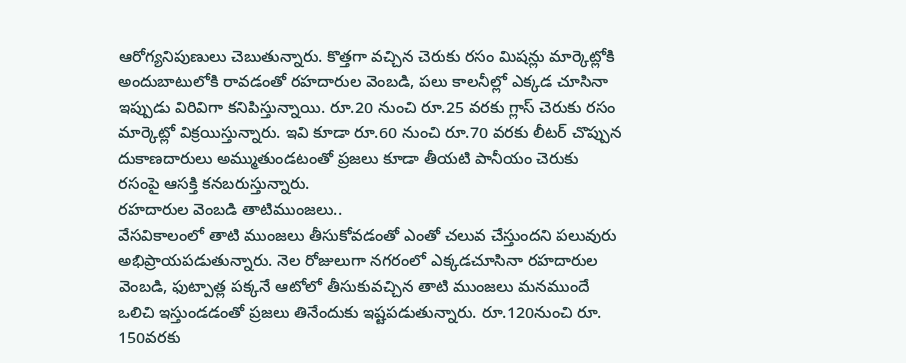ఆరోగ్యనిపుణులు చెబుతున్నారు. కొత్తగా వచ్చిన చెరుకు రసం మిషన్లు మార్కెట్లోకి అందుబాటులోకి రావడంతో రహదారుల వెంబడి, పలు కాలనీల్లో ఎక్కడ చూసినా ఇప్పుడు విరివిగా కనిపిస్తున్నాయి. రూ.20 నుంచి రూ.25 వరకు గ్లాస్ చెరుకు రసం మార్కెట్లో విక్రయిస్తున్నారు. ఇవి కూడా రూ.60 నుంచి రూ.70 వరకు లీటర్ చొప్పున దుకాణదారులు అమ్ముతుండటంతో ప్రజలు కూడా తీయటి పానీయం చెరుకు రసంపై ఆసక్తి కనబరుస్తున్నారు.
రహదారుల వెంబడి తాటిముంజలు..
వేసవికాలంలో తాటి ముంజలు తీసుకోవడంతో ఎంతో చలువ చేస్తుందని పలువురు అభిప్రాయపడుతున్నారు. నెల రోజులుగా నగరంలో ఎక్కడచూసినా రహదారుల వెంబడి, ఫుట్పాత్ల పక్కనే ఆటోలో తీసుకువచ్చిన తాటి ముంజలు మనముందే ఒలిచి ఇస్తుండడంతో ప్రజలు తినేందుకు ఇష్టపడుతున్నారు. రూ.120నుంచి రూ. 150వరకు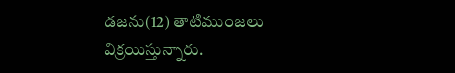డజను(12) తాటిముంజలు విక్రయిస్తున్నారు.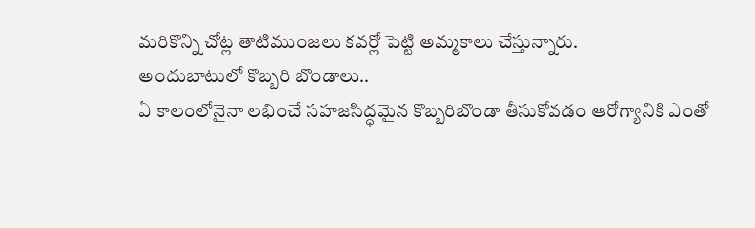మరికొన్ని చోట్ల తాటిముంజలు కవర్లో పెట్టి అమ్మకాలు చేస్తున్నారు.
అందుబాటులో కొబ్బరి బొండాలు..
ఏ కాలంలోనైనా లభించే సహజసిద్ధమైన కొబ్బరిబొండా తీసుకోవడం ఆరోగ్యానికి ఎంతో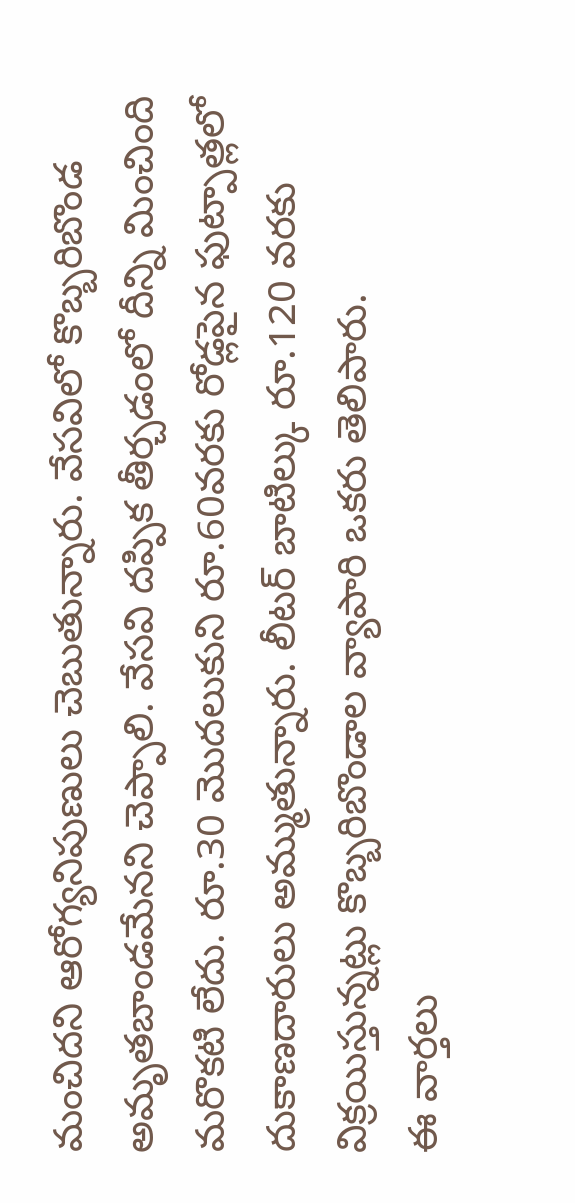మంచిదని ఆరోగ్యనిపుణులు చెబుతున్నారు. వేసవిలో కొబ్బరిబొండ అమృతబాండమేనని చెప్పాలి. వేసవి దప్పిక తీర్చడంలో దీన్ని మించింది మరొకటి లేదు. రూ.30 మొదలుకుని రూ.60వరకు రోడ్లపైన ఫుట్పాత్లలో దుకాణదారులు అమ్ముతున్నారు. లీటర్ బాటిల్కు రూ.120 వరకు విక్రయిస్తున్నట్లు కొబ్బరిబొండాల వ్యాపారి ఒకరు తెలిపారు.
ఈ వార్తలు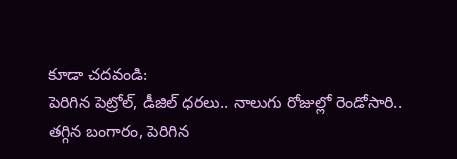కూడా చదవండి:
పెరిగిన పెట్రోల్, డీజిల్ ధరలు.. నాలుగు రోజుల్లో రెండోసారి..
తగ్గిన బంగారం, పెరిగిన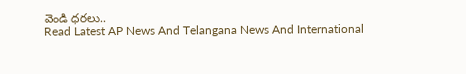వెండి ధరలు..
Read Latest AP News And Telangana News And International